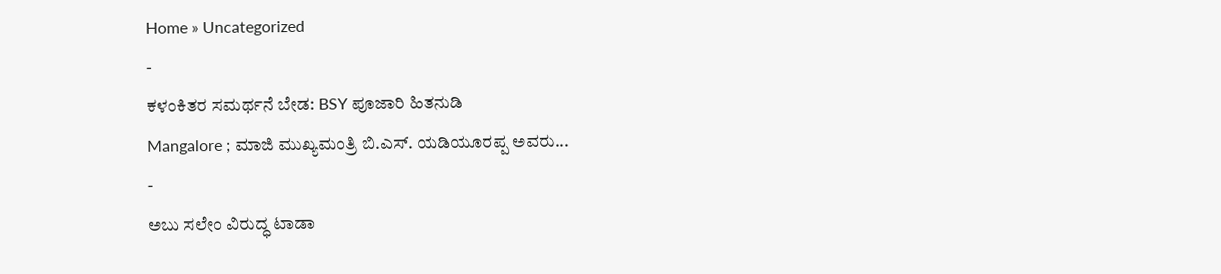Home » Uncategorized
-
ಕಳಂಕಿತರ ಸಮರ್ಥನೆ ಬೇಡ: BSY ಪೂಜಾರಿ ಹಿತನುಡಿ
Mangalore ; ಮಾಜಿ ಮುಖ್ಯಮಂತ್ರಿ ಬಿ.ಎಸ್. ಯಡಿಯೂರಪ್ಪ ಅವರು...
-
ಅಬು ಸಲೇಂ ವಿರುದ್ಧ ಟಾಡಾ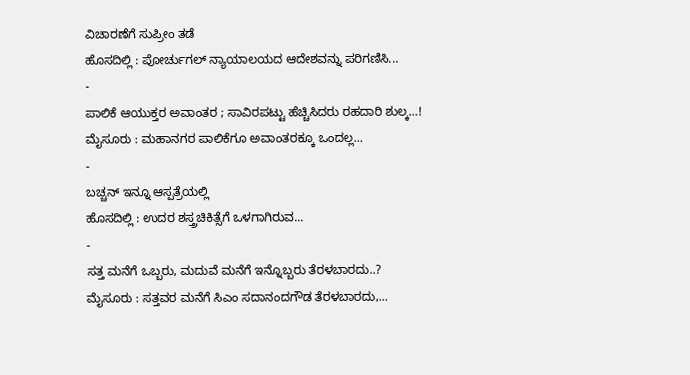ವಿಚಾರಣೆಗೆ ಸುಪ್ರೀಂ ತಡೆ
ಹೊಸದಿಲ್ಲಿ : ಪೋರ್ಚುಗಲ್ ನ್ಯಾಯಾಲಯದ ಆದೇಶವನ್ನು ಪರಿಗಣಿಸಿ...
-
ಪಾಲಿಕೆ ಆಯುಕ್ತರ ಅವಾಂತರ ; ಸಾವಿರಪಟ್ಟು ಹೆಚ್ಚಿಸಿದರು ರಹದಾರಿ ಶುಲ್ಕ…!
ಮೈಸೂರು : ಮಹಾನಗರ ಪಾಲಿಕೆಗೂ ಅವಾಂತರಕ್ಕೂ ಒಂದಲ್ಲ...
-
ಬಚ್ಚನ್ ಇನ್ನೂ ಆಸ್ಪತ್ರೆಯಲ್ಲಿ
ಹೊಸದಿಲ್ಲಿ : ಉದರ ಶಸ್ತ್ರಚಿಕಿತ್ಸೆಗೆ ಒಳಗಾಗಿರುವ...
-
ಸತ್ತ ಮನೆಗೆ ಒಬ್ಬರು, ಮದುವೆ ಮನೆಗೆ ಇನ್ನೊಬ್ಬರು ತೆರಳಬಾರದು..?
ಮೈಸೂರು : ಸತ್ತವರ ಮನೆಗೆ ಸಿಎಂ ಸದಾನಂದಗೌಡ ತೆರಳಬಾರದು,...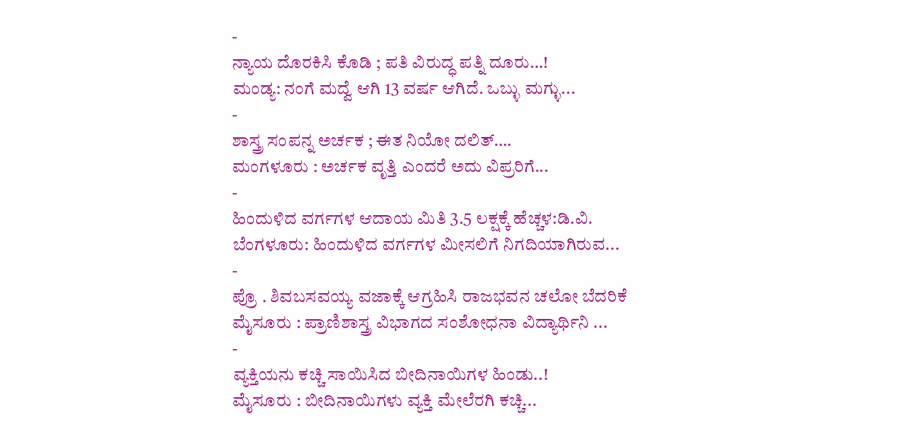-
ನ್ಯಾಯ ದೊರಕಿಸಿ ಕೊಡಿ ; ಪತಿ ವಿರುದ್ಧ ಪತ್ನಿ ದೂರು…!
ಮಂಡ್ಯ: ನಂಗೆ ಮದ್ವೆ ಆಗಿ 13 ವರ್ಷ ಆಗಿದೆ. ಒಬ್ಳು ಮಗ್ಳು...
-
ಶಾಸ್ತ್ರ ಸಂಪನ್ನ ಅರ್ಚಕ ; ಈತ ನಿಯೋ ದಲಿತ್….
ಮಂಗಳೂರು : ಅರ್ಚಕ ವೃತ್ತಿ ಎಂದರೆ ಅದು ವಿಪ್ರರಿಗೆ...
-
ಹಿಂದುಳಿದ ವರ್ಗಗಳ ಆದಾಯ ಮಿತಿ 3.5 ಲಕ್ಷಕ್ಕೆ ಹೆಚ್ಚಳ:ಡಿ.ವಿ.
ಬೆಂಗಳೂರು: ಹಿಂದುಳಿದ ವರ್ಗಗಳ ಮೀಸಲಿಗೆ ನಿಗದಿಯಾಗಿರುವ...
-
ಪ್ರೊ . ಶಿವಬಸವಯ್ಯ ವಜಾಕ್ಕೆ ಆಗ್ರಹಿಸಿ ರಾಜಭವನ ಚಲೋ ಬೆದರಿಕೆ
ಮೈಸೂರು : ಪ್ರಾಣಿಶಾಸ್ತ್ರ ವಿಭಾಗದ ಸಂಶೋಧನಾ ವಿದ್ಯಾರ್ಥಿನಿ ...
-
ವ್ಯಕ್ತಿಯನು ಕಚ್ಚಿ ಸಾಯಿಸಿದ ಬೀದಿನಾಯಿಗಳ ಹಿಂಡು..!
ಮೈಸೂರು : ಬೀದಿನಾಯಿಗಳು ವ್ಯಕ್ತಿ ಮೇಲೆರಗಿ ಕಚ್ಚಿ...